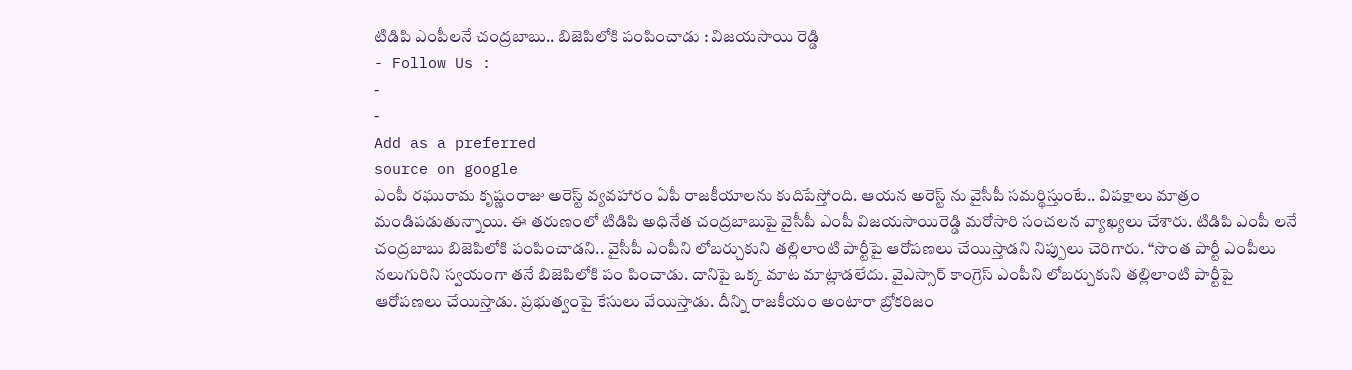టిడిపి ఎంపీలనే చంద్రబాబు.. బిజెపిలోకి పంపించాడు : విజయసాయి రెడ్డి
- Follow Us :
-
-
Add as a preferred
source on google
ఎంపీ రఘురామ కృష్ణంరాజు అరెస్ట్ వ్యవహారం ఏపీ రాజకీయాలను కుదిపేస్తోంది. ఆయన అరెస్ట్ ను వైసీపీ సమర్థిస్తుంటే.. విపక్షాలు మాత్రం మండిపడుతున్నాయి. ఈ తరుణంలో టిడిపి అధినేత చంద్రబాబుపై వైసీపీ ఎంపీ విజయసాయిరెడ్డి మరోసారి సంచలన వ్యాఖ్యలు చేశారు. టిడిపి ఎంపీ లనే చంద్రబాబు బిజెపిలోకి పంపించాడని.. వైసీపీ ఎంపీని లోబర్చుకుని తల్లిలాంటి పార్టీపై ఆరోపణలు చేయిస్తాడని నిప్పులు చెరిగారు. “సొంత పార్టీ ఎంపీలు నలుగురిని స్వయంగా తనే బిజెపిలోకి పం పించాడు. దానిపై ఒక్క మాట మాట్లాడలేదు. వైఎస్సార్ కాంగ్రెస్ ఎంపీని లోబర్చుకుని తల్లిలాంటి పార్టీపై ఆరోపణలు చేయిస్తాడు. ప్రభుత్వంపై కేసులు వేయిస్తాడు. దీన్ని రాజకీయం అంటారా బ్రోకరిజం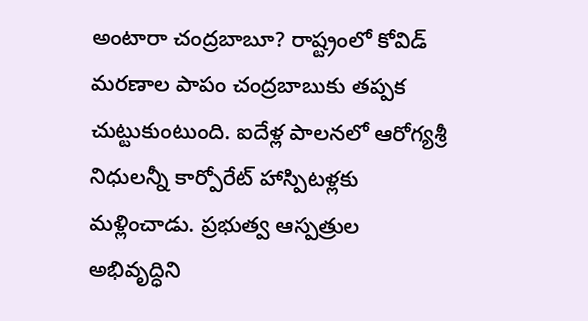అంటారా చంద్రబాబూ? రాష్ట్రంలో కోవిడ్ మరణాల పాపం చంద్రబాబుకు తప్పక చుట్టుకుంటుంది. ఐదేళ్ల పాలనలో ఆరోగ్యశ్రీ నిధులన్నీ కార్పోరేట్ హాస్పిటళ్లకు మళ్లించాడు. ప్రభుత్వ ఆస్పత్రుల అభివృద్ధిని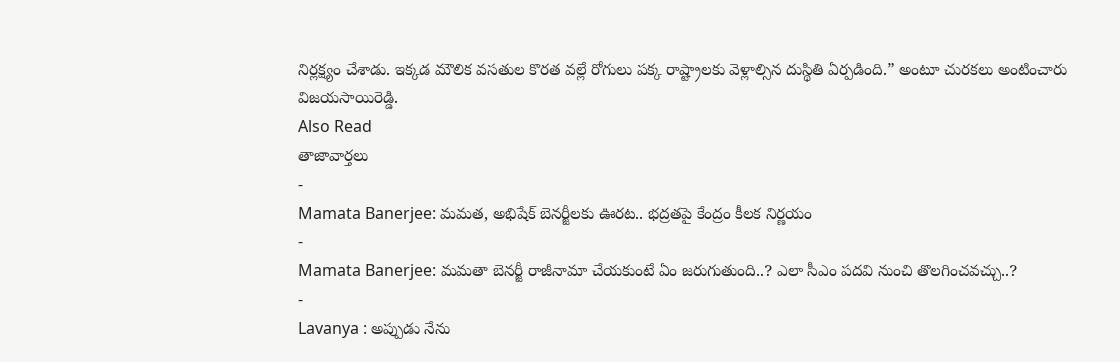నిర్లక్ష్యం చేశాడు. ఇక్కడ మౌలిక వసతుల కొరత వల్లే రోగులు పక్క రాష్ట్రాలకు వెళ్లాల్సిన దుస్థితి ఏర్పడింది.” అంటూ చురకలు అంటించారు విజయసాయిరెడ్డి.
Also Read
తాజావార్తలు
-
Mamata Banerjee: మమత, అభిషేక్ బెనర్జీలకు ఊరట.. భద్రతపై కేంద్రం కీలక నిర్ణయం
-
Mamata Banerjee: మమతా బెనర్జీ రాజీనామా చేయకుంటే ఏం జరుగుతుంది..? ఎలా సీఎం పదవి నుంచి తొలగించవచ్చు..?
-
Lavanya : అప్పుడు నేను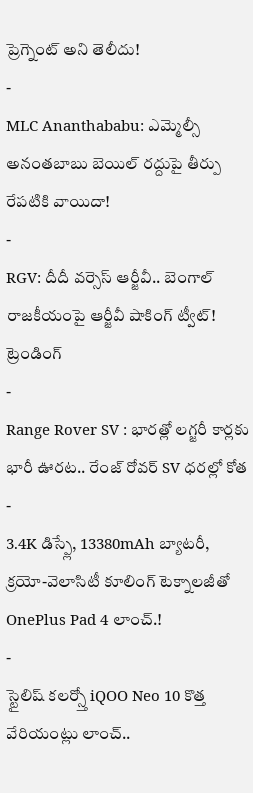ప్రెగ్నెంట్ అని తెలీదు!
-
MLC Ananthababu: ఎమ్మెల్సీ అనంతబాబు బెయిల్ రద్దుపై తీర్పు రేపటికి వాయిదా!
-
RGV: దీదీ వర్సెస్ ఆర్జీవీ.. బెంగాల్ రాజకీయంపై ఆర్జీవీ షాకింగ్ ట్వీట్!
ట్రెండింగ్
-
Range Rover SV : భారత్లో లగ్జరీ కార్లకు భారీ ఊరట.. రేంజ్ రోవర్ SV ధరల్లో కోత
-
3.4K డిస్ప్లే, 13380mAh బ్యాటరీ, క్రయో-వెలాసిటీ కూలింగ్ టెక్నాలజీతో OnePlus Pad 4 లాంచ్.!
-
స్టైలిష్ కలర్స్తో iQOO Neo 10 కొత్త వేరియంట్లు లాంచ్..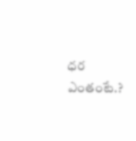ధర ఎంతంటే.?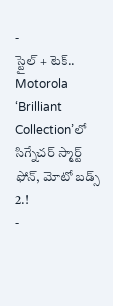-
స్టైల్ + టెక్.. Motorola ‘Brilliant Collection’లో సిగ్నేచర్ స్మార్ట్ ఫోన్, మోటో బడ్స్ 2.!
-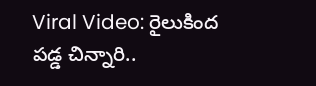Viral Video: రైలుకింద పడ్డ చిన్నారి..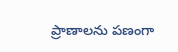ప్రాణాలను పణంగా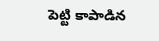పెట్టి కాపాడిన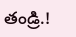తండ్రి.!